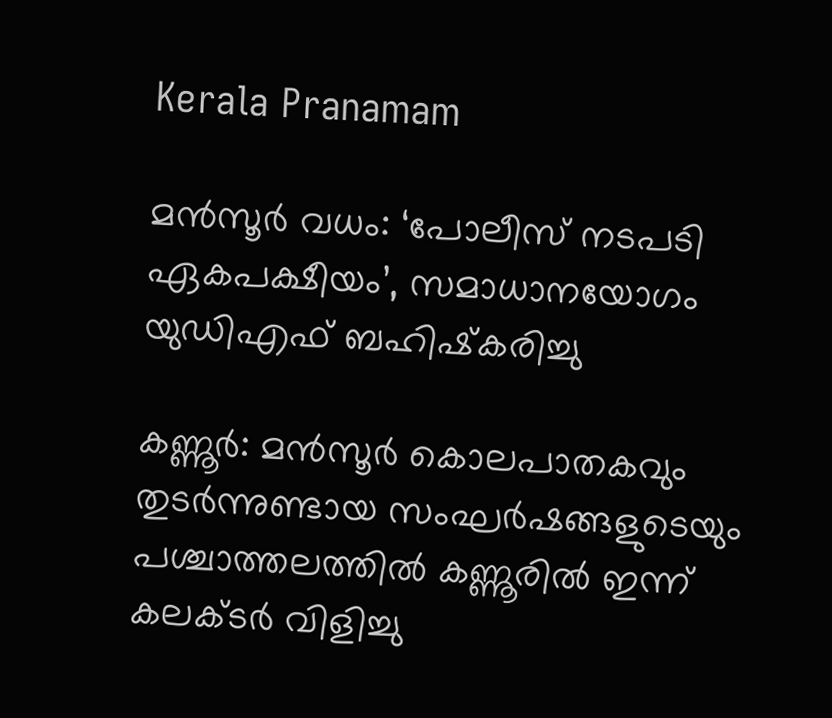Kerala Pranamam

മന്‍സൂര്‍ വധം: ‘പോലീസ് നടപടി ഏകപക്ഷീയം’, സമാധാനയോഗം യുഡിഎഫ് ബഹിഷ്‌കരിച്ചു

കണ്ണൂര്‍: മന്‍സൂര്‍ കൊലപാതകവും തുടര്‍ന്നുണ്ടായ സംഘര്‍ഷങ്ങളുടെയും പശ്ചാത്തലത്തില്‍ കണ്ണൂരില്‍ ഇന്ന് കലക്ടര്‍ വിളിച്ചു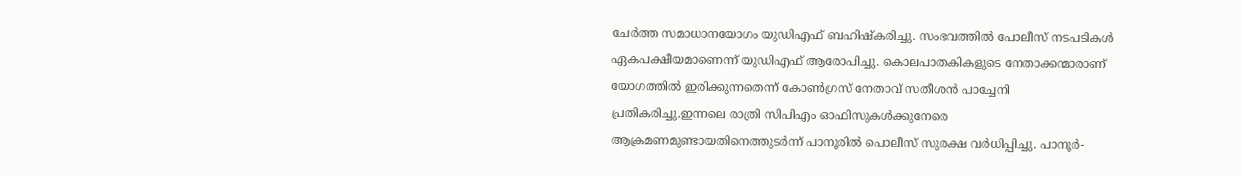ചേര്‍ത്ത സമാധാനയോഗം യുഡിഎഫ് ബഹിഷ്‌കരിച്ചു. സംഭവത്തില്‍ പോലീസ് നടപടികള്‍ ഏകപക്ഷീയമാണെന്ന് യുഡിഎഫ് ആരോപിച്ചു. കൊലപാതകികളുടെ നേതാക്കന്മാരാണ് യോഗത്തില്‍ ഇരിക്കുന്നതെന്ന് കോണ്‍ഗ്രസ് നേതാവ് സതീശന്‍ പാച്ചേനി പ്രതികരിച്ചു.ഇന്നലെ രാത്രി സിപിഎം ഓഫിസുകള്‍ക്കുനേരെ ആക്രമണമുണ്ടായതിനെത്തുടര്‍ന്ന് പാനൂരില്‍ പൊലീസ് സുരക്ഷ വര്‍ധിപ്പിച്ചു. പാനൂര്‍-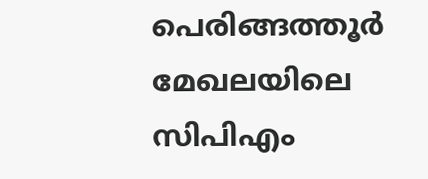പെരിങ്ങത്തൂര്‍ മേഖലയിലെ സിപിഎം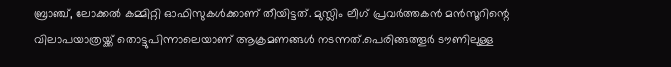ബ്രാഞ്ച്, ലോക്കല്‍ കമ്മിറ്റി ഓഫിസുകള്‍ക്കാണ് തീയിട്ടത്. മുസ്ലിം ലീഗ് പ്രവര്‍ത്തകന്‍ മന്‍സൂറിന്റെ വിലാപയാത്രയ്ക്ക് തൊട്ടുപിന്നാലെയാണ് ആക്രമണങ്ങള്‍ നടന്നത്.പെരിങ്ങത്തൂര്‍ ടൗണിലുള്ള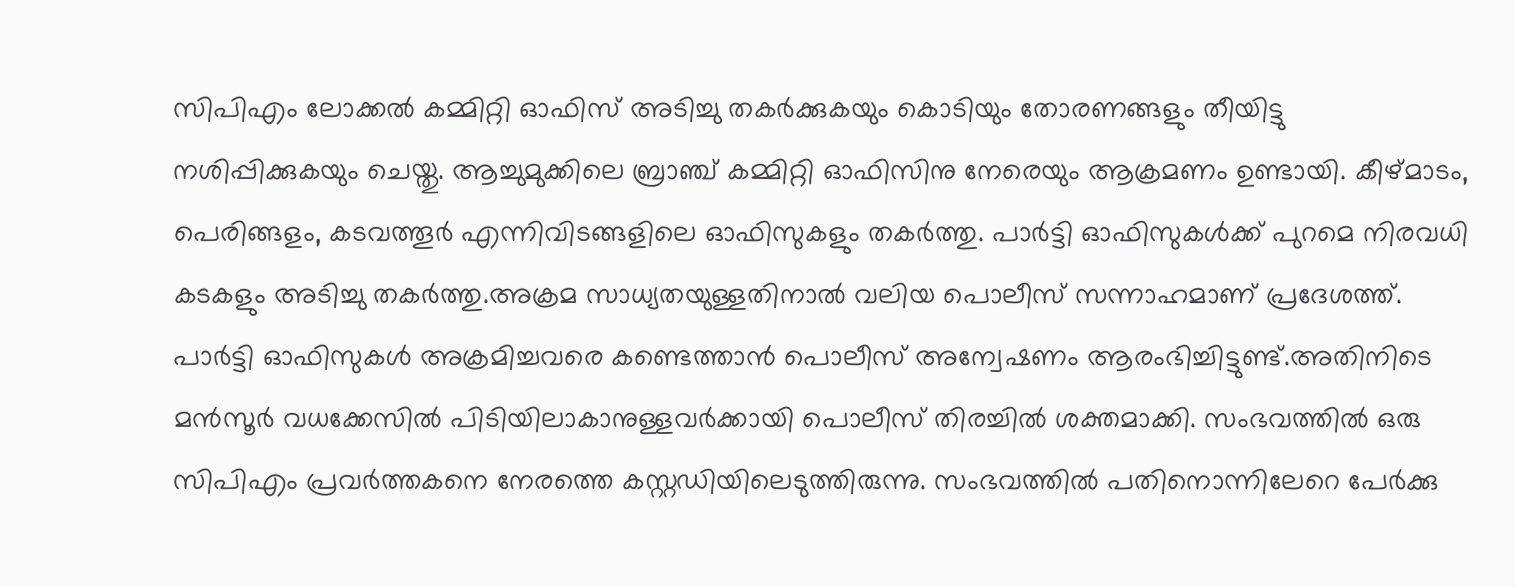സിപിഎം ലോക്കല്‍ കമ്മിറ്റി ഓഫിസ് അടിച്ചു തകര്‍ക്കുകയും കൊടിയും തോരണങ്ങളും തീയിട്ടു നശിപ്പിക്കുകയും ചെയ്തു. ആച്ചുമുക്കിലെ ബ്രാഞ്ച് കമ്മിറ്റി ഓഫിസിനു നേരെയും ആക്രമണം ഉണ്ടായി. കീഴ്മാടം, പെരിങ്ങളം, കടവത്തൂര്‍ എന്നിവിടങ്ങളിലെ ഓഫിസുകളും തകര്‍ത്തു. പാര്‍ട്ടി ഓഫിസുകള്‍ക്ക് പുറമെ നിരവധി കടകളും അടിച്ചു തകര്‍ത്തു.അക്രമ സാധ്യതയുള്ളതിനാല്‍ വലിയ പൊലീസ് സന്നാഹമാണ് പ്രദേശത്ത്. പാര്‍ട്ടി ഓഫിസുകള്‍ അക്രമിച്ചവരെ കണ്ടെത്താന്‍ പൊലീസ് അന്വേഷണം ആരംഭിച്ചിട്ടുണ്ട്.അതിനിടെ മന്‍സൂര്‍ വധക്കേസില്‍ പിടിയിലാകാനുള്ളവര്‍ക്കായി പൊലീസ് തിരച്ചില്‍ ശക്തമാക്കി. സംഭവത്തില്‍ ഒരു സിപിഎം പ്രവര്‍ത്തകനെ നേരത്തെ കസ്റ്റഡിയിലെടുത്തിരുന്നു. സംഭവത്തില്‍ പതിനൊന്നിലേറെ പേര്‍ക്കു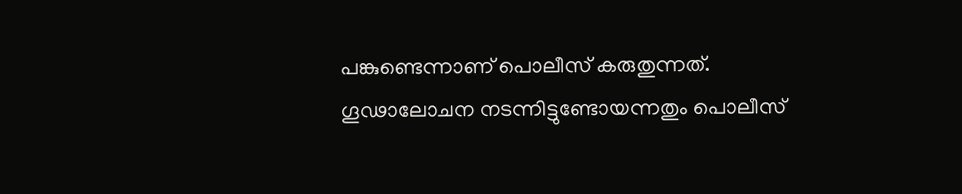പങ്കുണ്ടെന്നാണ് പൊലീസ് കരുതുന്നത്. ഗൂഢാലോചന നടന്നിട്ടുണ്ടോയന്നതും പൊലീസ്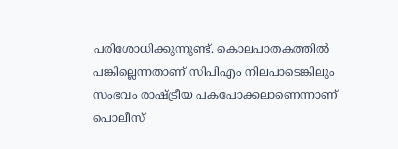പരിശോധിക്കുന്നുണ്ട്. കൊലപാതകത്തില്‍ പങ്കില്ലെന്നതാണ് സിപിഎം നിലപാടെങ്കിലും സംഭവം രാഷ്ട്രീയ പകപോക്കലാണെന്നാണ് പൊലീസ്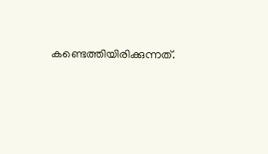കണ്ടെത്തിയിരിക്കുന്നത്.